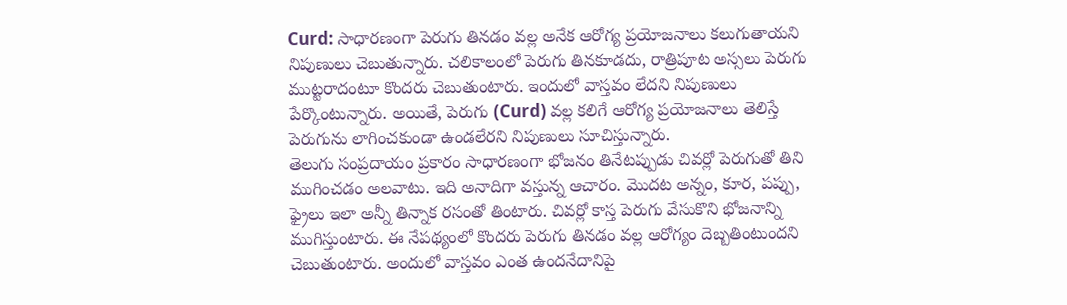Curd: సాధారణంగా పెరుగు తినడం వల్ల అనేక ఆరోగ్య ప్రయోజనాలు కలుగుతాయని నిపుణులు చెబుతున్నారు. చలికాలంలో పెరుగు తినకూడదు, రాత్రిపూట అస్సలు పెరుగు ముట్టరాదంటూ కొందరు చెబుతుంటారు. ఇందులో వాస్తవం లేదని నిపుణులు పేర్కొంటున్నారు. అయితే, పెరుగు (Curd) వల్ల కలిగే ఆరోగ్య ప్రయోజనాలు తెలిస్తే పెరుగును లాగించకుండా ఉండలేరని నిపుణులు సూచిస్తున్నారు.
తెలుగు సంప్రదాయం ప్రకారం సాధారణంగా భోజనం తినేటప్పుడు చివర్లో పెరుగుతో తిని ముగించడం అలవాటు. ఇది అనాదిగా వస్తున్న ఆచారం. మొదట అన్నం, కూర, పప్పు, ఫ్రైలు ఇలా అన్నీ తిన్నాక రసంతో తింటారు. చివర్లో కాస్త పెరుగు వేసుకొని భోజనాన్ని ముగిస్తుంటారు. ఈ నేపథ్యంలో కొందరు పెరుగు తినడం వల్ల ఆరోగ్యం దెబ్బతింటుందని చెబుతుంటారు. అందులో వాస్తవం ఎంత ఉందనేదానిపై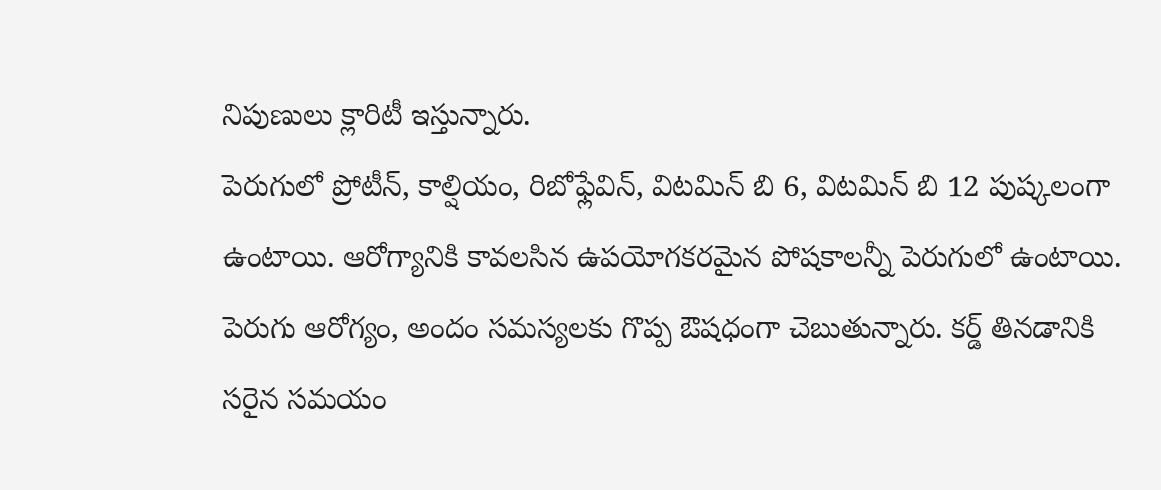నిపుణులు క్లారిటీ ఇస్తున్నారు.
పెరుగులో ప్రోటీన్, కాల్షియం, రిబోఫ్లేవిన్, విటమిన్ బి 6, విటమిన్ బి 12 పుష్కలంగా ఉంటాయి. ఆరోగ్యానికి కావలసిన ఉపయోగకరమైన పోషకాలన్నీ పెరుగులో ఉంటాయి. పెరుగు ఆరోగ్యం, అందం సమస్యలకు గొప్ప ఔషధంగా చెబుతున్నారు. కర్డ్ తినడానికి సరైన సమయం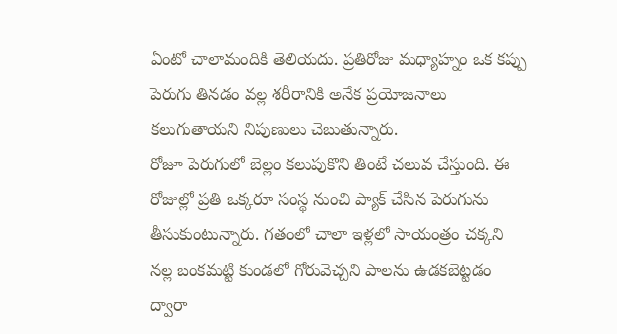ఏంటో చాలామందికి తెలియదు. ప్రతిరోజు మధ్యాహ్నం ఒక కప్పు పెరుగు తినడం వల్ల శరీరానికి అనేక ప్రయోజనాలు కలుగుతాయని నిపుణులు చెబుతున్నారు.
రోజూ పెరుగులో బెల్లం కలుపుకొని తింటే చలువ చేస్తుంది. ఈ రోజుల్లో ప్రతి ఒక్కరూ సంస్థ నుంచి ప్యాక్ చేసిన పెరుగును తీసుకుంటున్నారు. గతంలో చాలా ఇళ్లలో సాయంత్రం చక్కని నల్ల బంకమట్టి కుండలో గోరువెచ్చని పాలను ఉడకబెట్టడం ద్వారా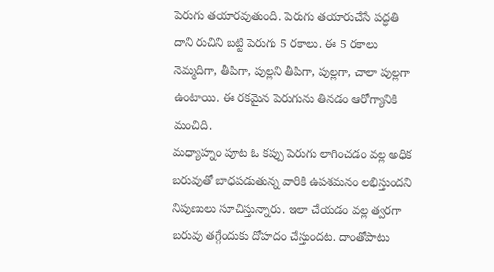పెరుగు తయారవుతుంది. పెరుగు తయారుచేసే పద్ధతి దాని రుచిని బట్టి పెరుగు 5 రకాలు. ఈ 5 రకాలు నెమ్మదిగా, తీపిగా, పుల్లని తీపిగా, పుల్లగా, చాలా పుల్లగా ఉంటాయి. ఈ రకమైన పెరుగును తినడం ఆరోగ్యానికి మంచిది.
మధ్యాహ్నం పూట ఓ కప్పు పెరుగు లాగించడం వల్ల అధిక బరువుతో బాధపడుతున్న వారికి ఉపశమనం లభిస్తుందని నిపుణులు సూచిస్తున్నారు. ఇలా చేయడం వల్ల త్వరగా బరువు తగ్గేందుకు దోహదం చేస్తుందట. దాంతోపాటు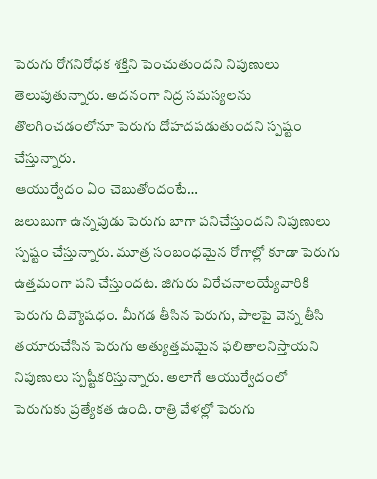పెరుగు రోగనిరోధక శక్తిని పెంచుతుందని నిపుణులు తెలుపుతున్నారు. అదనంగా నిద్ర సమస్యలను తొలగించడంలోనూ పెరుగు దోహదపడుతుందని స్పష్టం చేస్తున్నారు.
ఆయుర్వేదం ఏం చెబుతోందంటే…
జలుబుగా ఉన్నపుడు పెరుగు బాగా పనిచేస్తుందని నిపుణులు స్పష్టం చేస్తున్నారు. మూత్ర సంబంధమైన రోగాల్లో కూడా పెరుగు ఉత్తమంగా పని చేస్తుందట. జిగురు విరేచనాలయ్యేవారికి పెరుగు దివ్యౌషధం. మీగడ తీసిన పెరుగు, పాలపై వెన్న తీసి తయారుచేసిన పెరుగు అత్యుత్తమమైన ఫలితాలనిస్తాయని నిపుణులు స్పష్టీకరిస్తున్నారు. అలాగే ఆయుర్వేదంలో పెరుగుకు ప్రత్యేకత ఉంది. రాత్రి వేళల్లో పెరుగు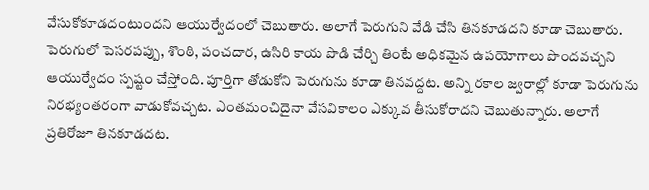వేసుకోకూడదంటుందని ఆయుర్వేదంలో చెబుతారు. అలాగే పెరుగుని వేడి చేసి తినకూడదని కూడా చెబుతారు.
పెరుగులో పెసరపప్పు, శొంఠి, పంచదార, ఉసిరి కాయ పొడి చేర్చి తింటే అధికమైన ఉపయోగాలు పొందవచ్చని ఆయుర్వేదం స్పష్టం చేస్తోంది. పూర్తిగా తోడుకోని పెరుగును కూడా తినవద్దట. అన్ని రకాల జ్వరాల్లో కూడా పెరుగును నిరభ్యంతరంగా వాడుకోవచ్చట. ఎంతమంచిదైనా వేసవికాలం ఎక్కువ తీసుకోరాదని చెబుతున్నారు. అలాగే ప్రతిరోజూ తినకూడదట.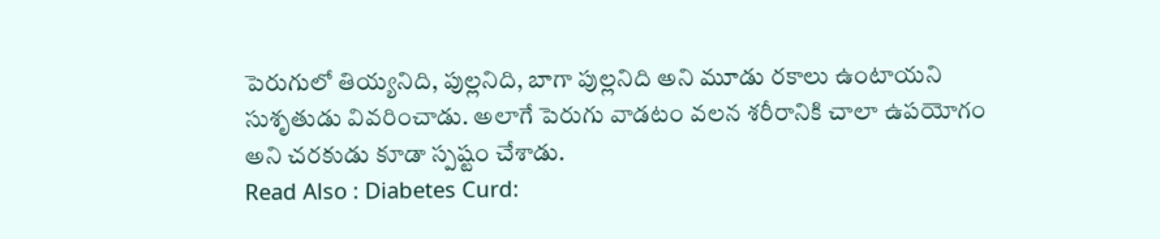పెరుగులో తియ్యనిది, పుల్లనిది, బాగా పుల్లనిది అని మూడు రకాలు ఉంటాయని సుశృతుడు వివరించాడు. అలాగే పెరుగు వాడటం వలన శరీరానికి చాలా ఉపయోగం అని చరకుడు కూడా స్పష్టం చేశాడు.
Read Also : Diabetes Curd: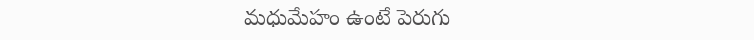మధుమేహం ఉంటే పెరుగు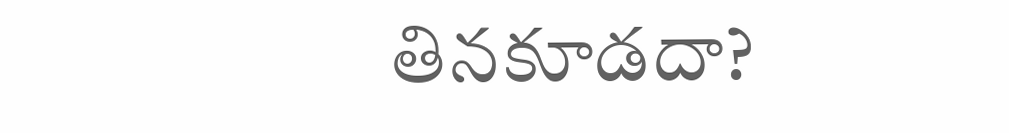తినకూడదా?